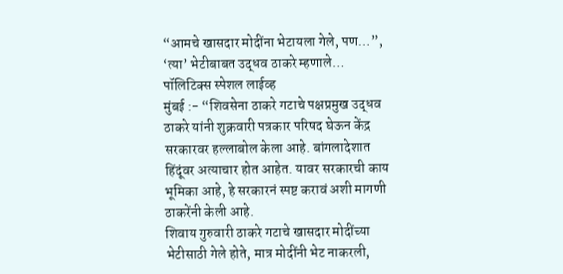“आमचे खासदार मोदींना भेटायला गेले, पण…”, ‘त्या’ भेटीबाबत उद्धव ठाकरे म्हणाले…
पॉलिटिक्स स्पेशल लाईव्ह
मुंबई :- “शिवसेना ठाकरे गटाचे पक्षप्रमुख उद्धव ठाकरे यांनी शुक्रवारी पत्रकार परिषद घेऊन केंद्र सरकारवर हल्लाबोल केला आहे. बांगलादेशात हिंदूंवर अत्याचार होत आहेत. यावर सरकारची काय भूमिका आहे, हे सरकारनं स्पष्ट करावं अशी मागणी ठाकरेंनी केली आहे.
शिवाय गुरुवारी ठाकरे गटाचे खासदार मोदींच्या भेटीसाठी गेले होते, मात्र मोदींनी भेट नाकरली,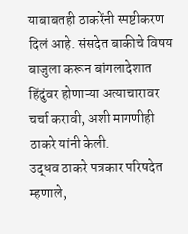याबाबतही ठाकरेंनी स्पष्टीकरण दिलं आहे. संसदेत बाकीचे विषय बाजुला करून बांगलादेशात हिंदुंवर होणाऱ्या अत्याचारावर चर्चा करावी, अशी मागणीही ठाकरे यांनी केली.
उद्धव ठाकरे पत्रकार परिषदेत म्हणाले,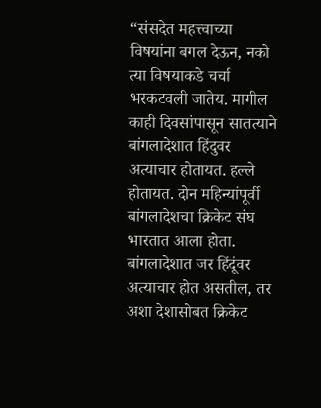“संसदेत महत्त्वाच्या विषयांना बगल देऊन, नको त्या विषयाकडे चर्चा भरकटवली जातेय. मागील काही दिवसांपासून सातत्याने बांगलादेशात हिंदुवर अत्याचार होतायत. हल्ले होतायत. दोन महिन्यांपूर्वी बांगलादेशचा क्रिकेट संघ भारतात आला होता. बांगलादेशात जर हिंदूंवर अत्याचार होत असतील, तर अशा देशासोबत क्रिकेट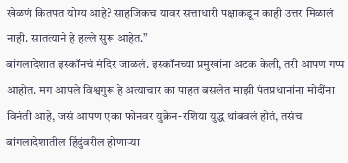खेळणं कितपत योग्य आहे? साहजिकच यावर सत्ताधारी पक्षाकडून काही उत्तर मिळालं नाही. सातत्याने हे हल्ले सुरू आहेत.”
बांगलादेशात इस्कॉनचं मंदिर जाळलं. इस्कॉनच्या प्रमुखांना अटक केली, तरी आपण गप्प आहोत. मग आपले विश्वगुरू हे अत्याचार का पाहत बसलेत माझी पंतप्रधानांना मोदींना विनंती आहे, जसं आपण एका फोनवर युक्रेन-रशिया युद्ध थांबवलं होतं, तसंच बांगलादेशातील हिंदुंवरील होणाऱ्या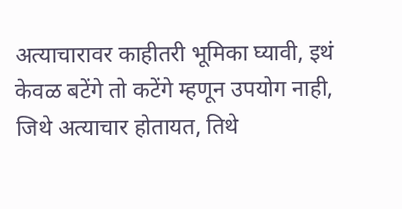अत्याचारावर काहीतरी भूमिका घ्यावी, इथं केवळ बटेंगे तो कटेंगे म्हणून उपयोग नाही, जिथे अत्याचार होतायत, तिथे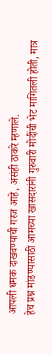आपली धमक दाखवण्याची गरज आहे, असंही ठाकरे म्हणाले.
हेच प्रश्न मांडण्यासाठी आमच्या खासदारांनी गुरुवारी मोदींची भेट मागितली होती, मात्र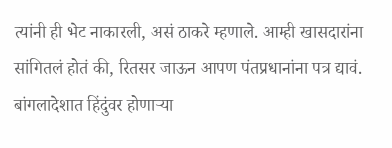त्यांनी ही भेट नाकारली, असं ठाकरे म्हणाले. आम्ही खासदारांना सांगितलं होतं की, रितसर जाऊन आपण पंतप्रधानांना पत्र द्यावं. बांगलादेशात हिंदुंवर होणाऱ्या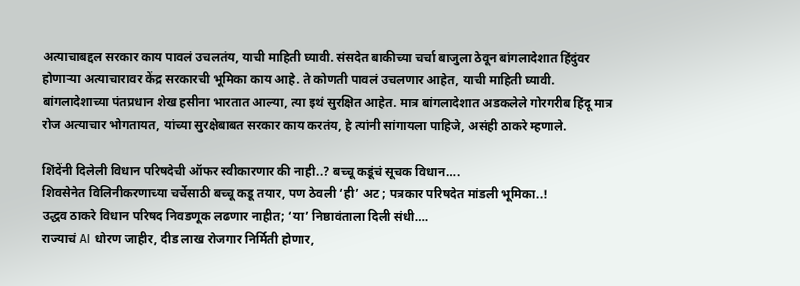अत्याचाबद्दल सरकार काय पावलं उचलतंय, याची माहिती घ्यावी. संसदेत बाकीच्या चर्चा बाजुला ठेवून बांगलादेशात हिंदुंवर होणाऱ्या अत्याचारावर केंद्र सरकारची भूमिका काय आहे. ते कोणती पावलं उचलणार आहेत, याची माहिती घ्यावी. बांगलादेशाच्या पंतप्रधान शेख हसीना भारतात आल्या, त्या इथं सुरक्षित आहेत. मात्र बांगलादेशात अडकलेले गोरगरीब हिंदू मात्र रोज अत्याचार भोगतायत, यांच्या सुरक्षेबाबत सरकार काय करतंय, हे त्यांनी सांगायला पाहिजे, असंही ठाकरे म्हणाले.

शिंदेंनी दिलेली विधान परिषदेची ऑफर स्वीकारणार की नाही..? बच्चू कडूंचं सूचक विधान….
शिवसेनेत विलिनीकरणाच्या चर्चेसाठी बच्चू कडू तयार, पण ठेवली ‘ही’ अट ; पत्रकार परिषदेत मांडली भूमिका..!
उद्धव ठाकरे विधान परिषद निवडणूक लढणार नाहीत; ‘या’ निष्ठावंताला दिली संधी….
राज्याचं AI धोरण जाहीर, दीड लाख रोजगार निर्मिती होणार,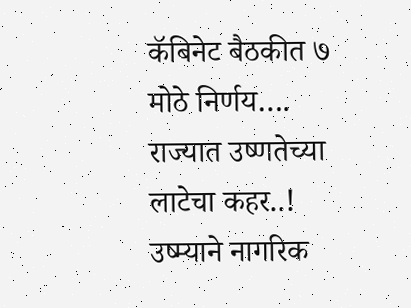कॅबिनेट बैठकीत ७ मोठे निर्णय….
राज्यात उष्णतेच्या लाटेचा कहर..! उष्म्याने नागरिक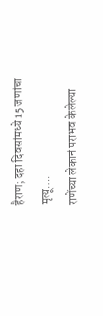हैराण; दहा दिवसांमध्ये 15 जणांचा मृत्यू….
राणेंच्या लेकानं पराभव केलेल्या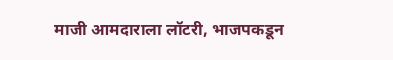माजी आमदाराला लॉटरी, भाजपकडून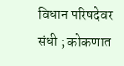विधान परिषदेवर संधी ; कोकणात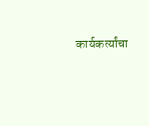कार्यकर्त्यांचा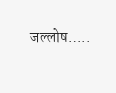जल्लोष…..